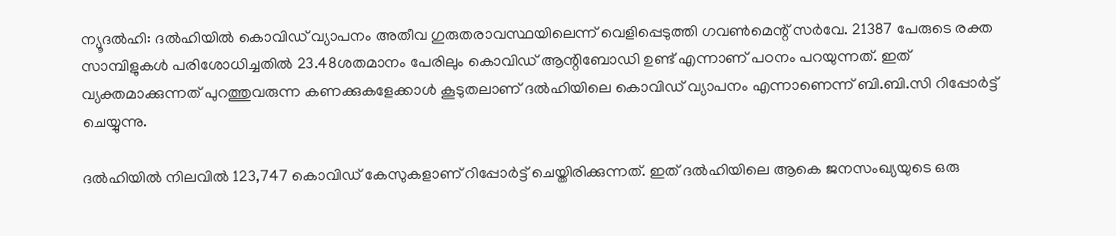ന്യൂദല്‍ഹി: ദല്‍ഹിയില്‍ കൊവിഡ് വ്യാപനം അതീവ ഗുരുതരാവസ്ഥയിലെന്ന് വെളിപ്പെടുത്തി ഗവണ്‍മെന്റ് സര്‍വേ. 21387 പേരുടെ രക്ത സാമ്പിളുകള്‍ പരിശോധിച്ചതില്‍ 23.48ശതമാനം പേരിലും കൊവിഡ് ആന്റിബോഡി ഉണ്ട് എന്നാണ് പഠനം പറയുന്നത്. ഇത് വ്യക്തമാക്കുന്നത് പുറത്തുവരുന്ന കണക്കുകളേക്കാള്‍ കൂടുതലാണ് ദല്‍ഹിയിലെ കൊവിഡ് വ്യാപനം എന്നാണെന്ന് ബി.ബി.സി റിപ്പോര്‍ട്ട് ചെയ്യുന്നു.

ദല്‍ഹിയില്‍ നിലവില്‍ 123,747 കൊവിഡ് കേസുകളാണ് റിപ്പോര്‍ട്ട് ചെയ്തിരിക്കുന്നത്. ഇത് ദല്‍ഹിയിലെ ആകെ ജനസംഖ്യയുടെ ഒരു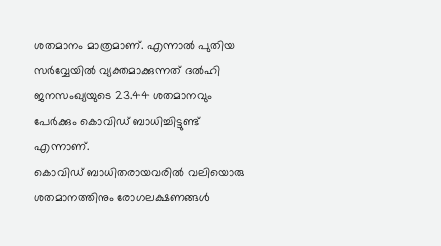ശതമാനം മാത്രമാണ്. എന്നാല്‍ പുതിയ സര്‍വ്വേയില്‍ വ്യക്തമാക്കുന്നത് ദല്‍ഹി ജനസംഖ്യയുടെ 23.44 ശതമാനവും പേര്‍ക്കും കൊവിഡ് ബാധിച്ചിട്ടുണ്ട് എന്നാണ്.
കൊവിഡ് ബാധിതരായവരില്‍ വലിയൊരു ശതമാനത്തിനും രോഗലക്ഷണങ്ങള്‍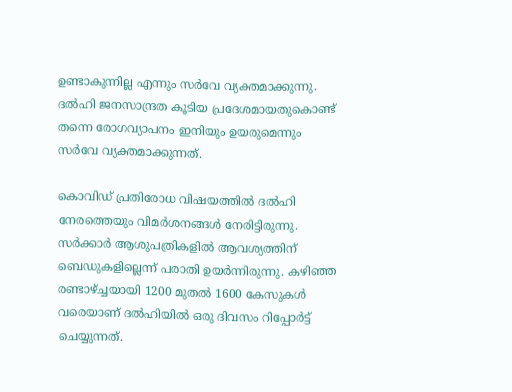ഉണ്ടാകുന്നില്ല എന്നും സര്‍വേ വ്യക്തമാക്കുന്നു. ദല്‍ഹി ജനസാന്ദ്രത കൂടിയ പ്രദേശമായതുകൊണ്ട് തന്നെ രോഗവ്യാപനം ഇനിയും ഉയരുമെന്നും സര്‍വേ വ്യക്തമാക്കുന്നത്.

കൊവിഡ് പ്രതിരോധ വിഷയത്തില്‍ ദല്‍ഹി നേരത്തെയും വിമര്‍ശനങ്ങള്‍ നേരിട്ടിരുന്നു. സര്‍ക്കാര്‍ ആശുപത്രികളില്‍ ആവശ്യത്തിന് ബെഡുകളില്ലെന്ന് പരാതി ഉയര്‍ന്നിരുന്നു. കഴിഞ്ഞ രണ്ടാഴ്ച്ചയായി 1200 മുതല്‍ 1600 കേസുകള്‍ വരെയാണ് ദല്‍ഹിയില്‍ ഒരു ദിവസം റിപ്പോര്‍ട്ട് ചെയ്യുന്നത്.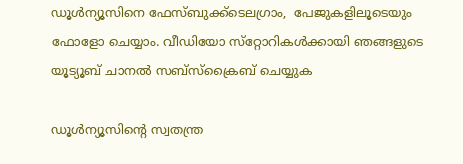ഡൂള്‍ന്യൂസിനെ ഫേസ്ബുക്ക്ടെലഗ്രാം,  പേജുകളിലൂടെയും ഫോളോ ചെയ്യാം. വീഡിയോ സ്‌റ്റോറികള്‍ക്കായി ഞങ്ങളുടെ യൂട്യൂബ് ചാനല്‍ സബ്‌സ്‌ക്രൈബ് ചെയ്യുക

ഡൂള്‍ന്യൂസിന്റെ സ്വതന്ത്ര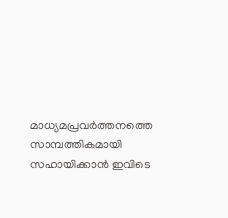മാധ്യമപ്രവര്‍ത്തനത്തെ സാമ്പത്തികമായി സഹായിക്കാന്‍ ഇവിടെ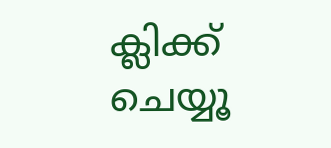ക്ലിക്ക് ചെയ്യൂ